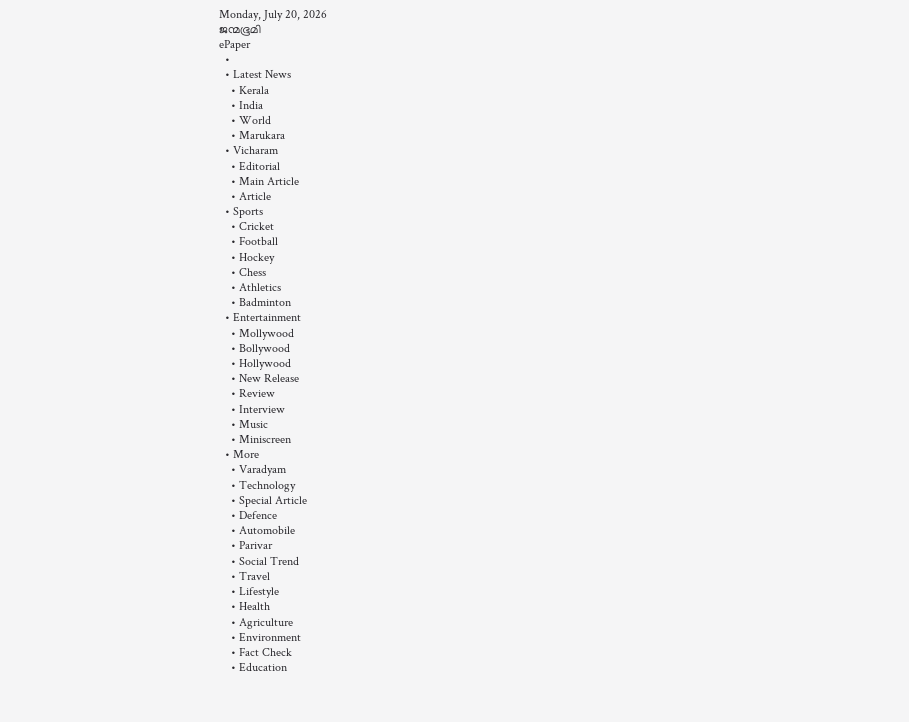Monday, July 20, 2026
ജന്മഭൂമി
ePaper
  •
  • Latest News
    • Kerala
    • India
    • World
    • Marukara
  • Vicharam
    • Editorial
    • Main Article
    • Article
  • Sports
    • Cricket
    • Football
    • Hockey
    • Chess
    • Athletics
    • Badminton
  • Entertainment
    • Mollywood
    • Bollywood
    • Hollywood
    • New Release
    • Review
    • Interview
    • Music
    • Miniscreen
  • More
    • Varadyam
    • Technology
    • Special Article
    • Defence
    • Automobile
    • Parivar
    • Social Trend
    • Travel
    • Lifestyle
    • Health
    • Agriculture
    • Environment
    • Fact Check
    • Education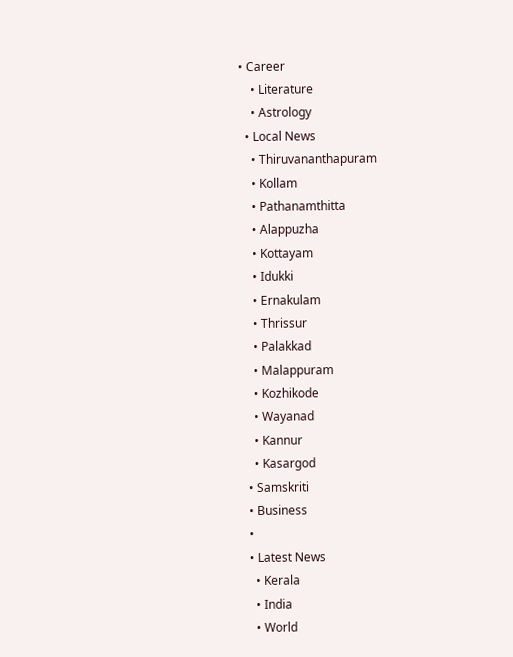• Career
    • Literature
    • Astrology
  • Local News
    • Thiruvananthapuram
    • Kollam
    • Pathanamthitta
    • Alappuzha
    • Kottayam
    • Idukki
    • Ernakulam
    • Thrissur
    • Palakkad
    • Malappuram
    • Kozhikode
    • Wayanad
    • Kannur
    • Kasargod
  • Samskriti
  • Business
  •
  • Latest News
    • Kerala
    • India
    • World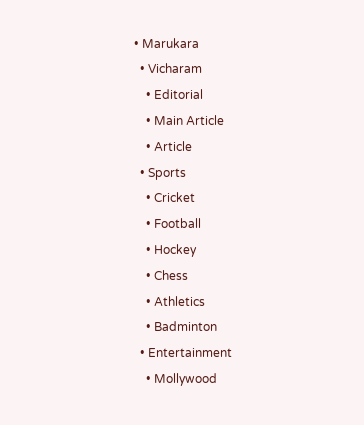• Marukara
  • Vicharam
    • Editorial
    • Main Article
    • Article
  • Sports
    • Cricket
    • Football
    • Hockey
    • Chess
    • Athletics
    • Badminton
  • Entertainment
    • Mollywood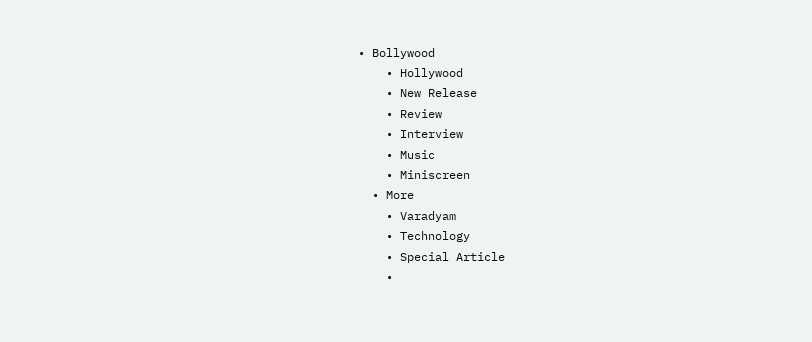• Bollywood
    • Hollywood
    • New Release
    • Review
    • Interview
    • Music
    • Miniscreen
  • More
    • Varadyam
    • Technology
    • Special Article
    •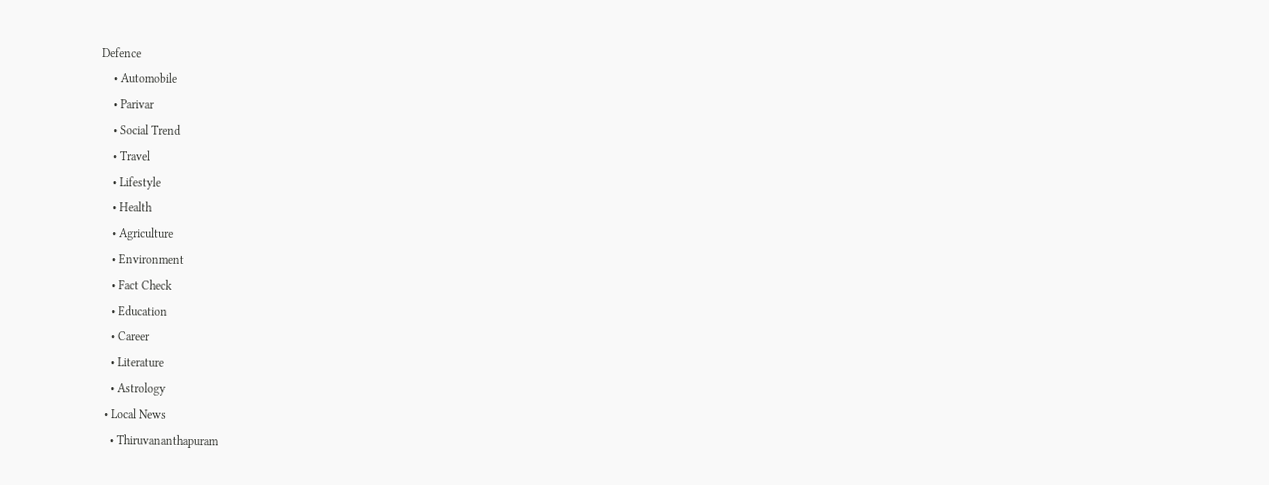Defence
    • Automobile
    • Parivar
    • Social Trend
    • Travel
    • Lifestyle
    • Health
    • Agriculture
    • Environment
    • Fact Check
    • Education
    • Career
    • Literature
    • Astrology
  • Local News
    • Thiruvananthapuram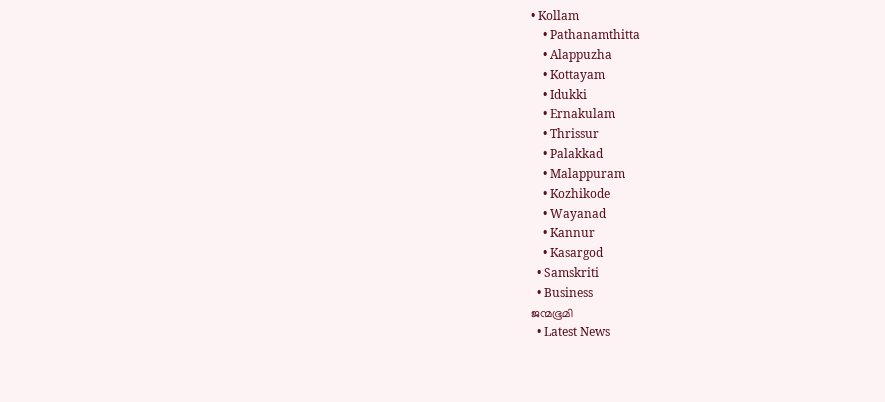• Kollam
    • Pathanamthitta
    • Alappuzha
    • Kottayam
    • Idukki
    • Ernakulam
    • Thrissur
    • Palakkad
    • Malappuram
    • Kozhikode
    • Wayanad
    • Kannur
    • Kasargod
  • Samskriti
  • Business
ജന്മഭൂമി
  • Latest News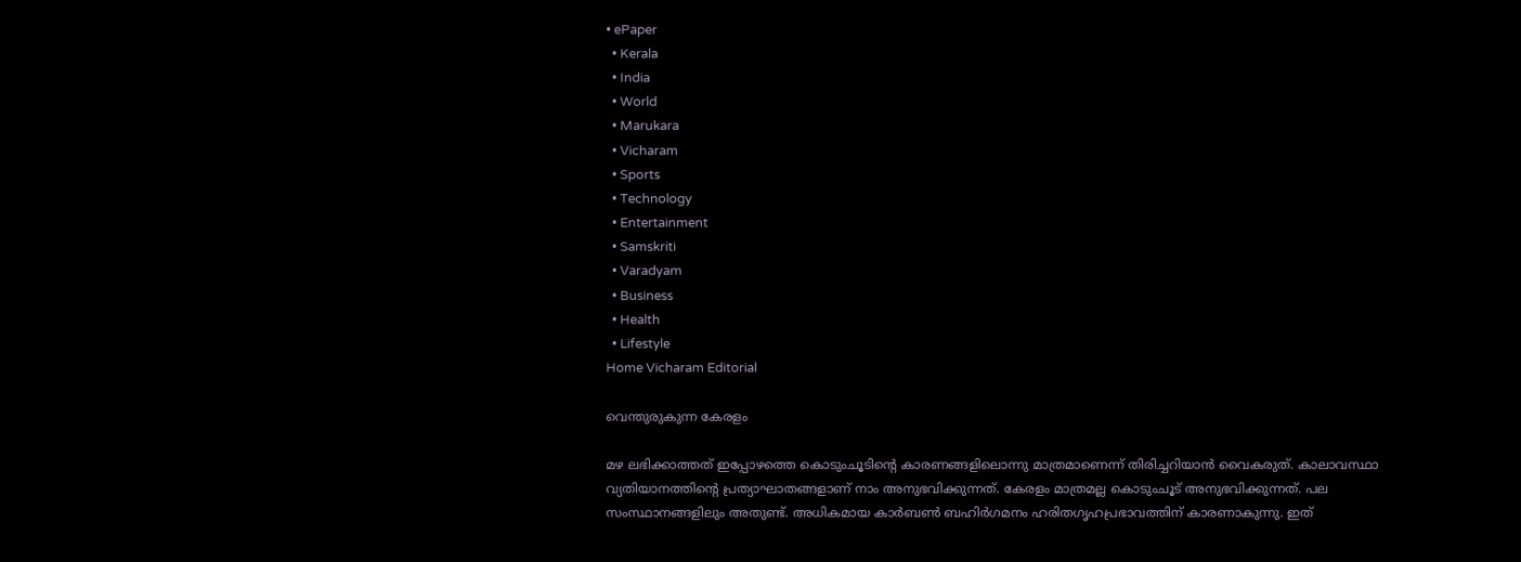• ePaper
  • Kerala
  • India
  • World
  • Marukara
  • Vicharam
  • Sports
  • Technology
  • Entertainment
  • Samskriti
  • Varadyam
  • Business
  • Health
  • Lifestyle
Home Vicharam Editorial

വെന്തുരുകുന്ന കേരളം

മഴ ലഭിക്കാത്തത് ഇപ്പോഴത്തെ കൊടുംചൂടിന്റെ കാരണങ്ങളിലൊന്നു മാത്രമാണെന്ന് തിരിച്ചറിയാന്‍ വൈകരുത്. കാലാവസ്ഥാ വ്യതിയാനത്തിന്റെ പ്രത്യാഘാതങ്ങളാണ് നാം അനുഭവിക്കുന്നത്. കേരളം മാത്രമല്ല കൊടുംചൂട് അനുഭവിക്കുന്നത്. പല സംസ്ഥാനങ്ങളിലും അതുണ്ട്. അധികമായ കാര്‍ബണ്‍ ബഹിര്‍ഗമനം ഹരിതഗൃഹപ്രഭാവത്തിന് കാരണാകുന്നു. ഇത്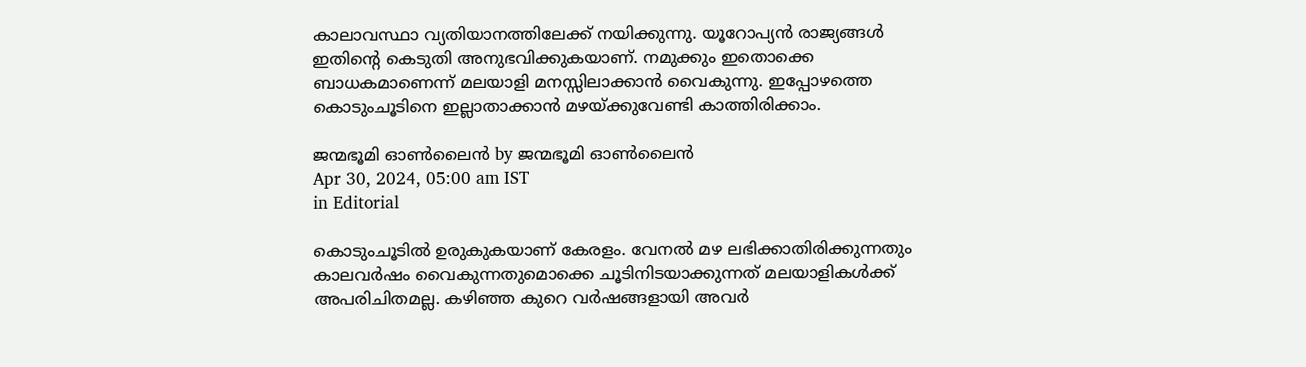കാലാവസ്ഥാ വ്യതിയാനത്തിലേക്ക് നയിക്കുന്നു. യൂറോപ്യന്‍ രാജ്യങ്ങള്‍ ഇതിന്റെ കെടുതി അനുഭവിക്കുകയാണ്. നമുക്കും ഇതൊക്കെ ബാധകമാണെന്ന് മലയാളി മനസ്സിലാക്കാന്‍ വൈകുന്നു. ഇപ്പോഴത്തെ കൊടുംചൂടിനെ ഇല്ലാതാക്കാന്‍ മഴയ്‌ക്കുവേണ്ടി കാത്തിരിക്കാം.

ജന്മഭൂമി ഓണ്‍ലൈന്‍ by ജന്മഭൂമി ഓണ്‍ലൈന്‍
Apr 30, 2024, 05:00 am IST
in Editorial

കൊടുംചൂടില്‍ ഉരുകുകയാണ് കേരളം. വേനല്‍ മഴ ലഭിക്കാതിരിക്കുന്നതും കാലവര്‍ഷം വൈകുന്നതുമൊക്കെ ചൂടിനിടയാക്കുന്നത് മലയാളികള്‍ക്ക് അപരിചിതമല്ല. കഴിഞ്ഞ കുറെ വര്‍ഷങ്ങളായി അവര്‍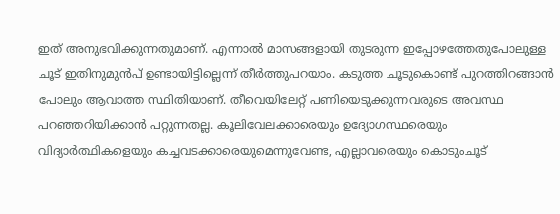ഇത് അനുഭവിക്കുന്നതുമാണ്. എന്നാല്‍ മാസങ്ങളായി തുടരുന്ന ഇപ്പോഴത്തേതുപോലുള്ള ചൂട് ഇതിനുമുന്‍പ് ഉണ്ടായിട്ടില്ലെന്ന് തീര്‍ത്തുപറയാം. കടുത്ത ചൂടുകൊണ്ട് പുറത്തിറങ്ങാന്‍ പോലും ആവാത്ത സ്ഥിതിയാണ്. തീവെയിലേറ്റ് പണിയെടുക്കുന്നവരുടെ അവസ്ഥ പറഞ്ഞറിയിക്കാന്‍ പറ്റുന്നതല്ല. കൂലിവേലക്കാരെയും ഉദ്യോഗസ്ഥരെയും വിദ്യാര്‍ത്ഥികളെയും കച്ചവടക്കാരെയുമെന്നുവേണ്ട, എല്ലാവരെയും കൊടുംചൂട്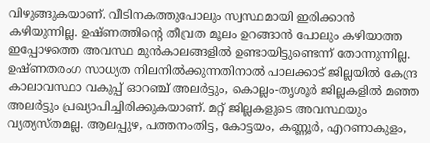വിഴുങ്ങുകയാണ്. വീടിനകത്തുപോലും സ്വസ്ഥമായി ഇരിക്കാന്‍ കഴിയുന്നില്ല. ഉഷ്ണത്തിന്റെ തീവ്രത മൂലം ഉറങ്ങാന്‍ പോലും കഴിയാത്ത ഇപ്പോഴത്തെ അവസ്ഥ മുന്‍കാലങ്ങളില്‍ ഉണ്ടായിട്ടുണ്ടെന്ന് തോന്നുന്നില്ല. ഉഷ്ണതരംഗ സാധ്യത നിലനില്‍ക്കുന്നതിനാല്‍ പാലക്കാട് ജില്ലയില്‍ കേന്ദ്ര കാലാവസ്ഥാ വകുപ്പ് ഓറഞ്ച് അലര്‍ട്ടും, കൊല്ലം-തൃശൂര്‍ ജില്ലകളില്‍ മഞ്ഞ അലര്‍ട്ടും പ്രഖ്യാപിച്ചിരിക്കുകയാണ്. മറ്റ് ജില്ലകളുടെ അവസ്ഥയും വ്യത്യസ്തമല്ല. ആലപ്പുഴ, പത്തനംതിട്ട, കോട്ടയം, കണ്ണൂര്‍, എറണാകുളം,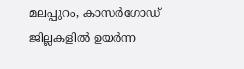മലപ്പുറം, കാസര്‍ഗോഡ് ജില്ലകളില്‍ ഉയര്‍ന്ന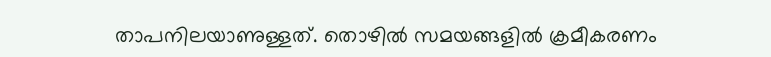താപനിലയാണുള്ളത്. തൊഴില്‍ സമയങ്ങളില്‍ ക്രമീകരണം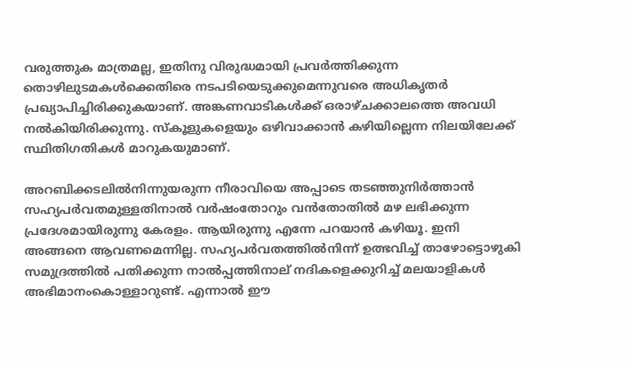വരുത്തുക മാത്രമല്ല, ഇതിനു വിരുദ്ധമായി പ്രവര്‍ത്തിക്കുന്ന തൊഴിലുടമകള്‍ക്കെതിരെ നടപടിയെടുക്കുമെന്നുവരെ അധികൃതര്‍ പ്രഖ്യാപിച്ചിരിക്കുകയാണ്. അങ്കണവാടികള്‍ക്ക് ഒരാഴ്ചക്കാലത്തെ അവധി നല്‍കിയിരിക്കുന്നു. സ്‌കൂളുകളെയും ഒഴിവാക്കാന്‍ കഴിയില്ലെന്ന നിലയിലേക്ക് സ്ഥിതിഗതികള്‍ മാറുകയുമാണ്.

അറബിക്കടലില്‍നിന്നുയരുന്ന നീരാവിയെ അപ്പാടെ തടഞ്ഞുനിര്‍ത്താന്‍ സഹ്യപര്‍വതമുള്ളതിനാല്‍ വര്‍ഷംതോറും വന്‍തോതില്‍ മഴ ലഭിക്കുന്ന പ്രദേശമായിരുന്നു കേരളം. ആയിരുന്നു എന്നേ പറയാന്‍ കഴിയൂ. ഇനി അങ്ങനെ ആവണമെന്നില്ല. സഹ്യപര്‍വതത്തില്‍നിന്ന് ഉത്ഭവിച്ച് താഴോട്ടൊഴുകി സമുദ്രത്തില്‍ പതിക്കുന്ന നാല്‍പ്പത്തിനാല് നദികളെക്കുറിച്ച് മലയാളികള്‍ അഭിമാനംകൊള്ളാറുണ്ട്. എന്നാല്‍ ഈ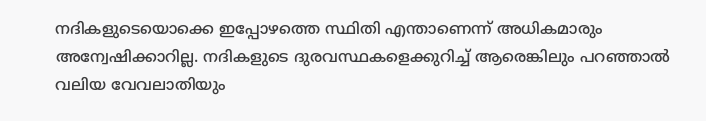നദികളുടെയൊക്കെ ഇപ്പോഴത്തെ സ്ഥിതി എന്താണെന്ന് അധികമാരും അന്വേഷിക്കാറില്ല. നദികളുടെ ദുരവസ്ഥകളെക്കുറിച്ച് ആരെങ്കിലും പറഞ്ഞാല്‍ വലിയ വേവലാതിയും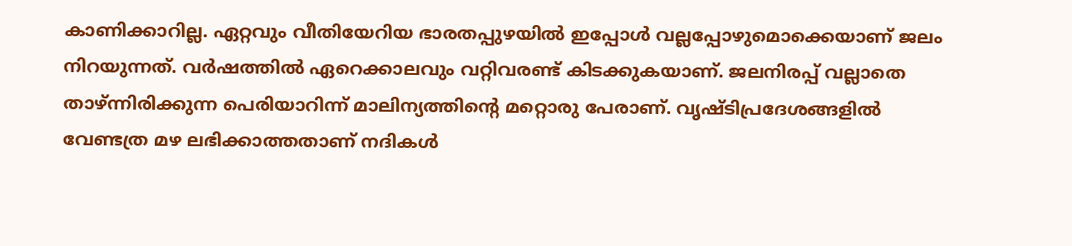കാണിക്കാറില്ല. ഏറ്റവും വീതിയേറിയ ഭാരതപ്പുഴയില്‍ ഇപ്പോള്‍ വല്ലപ്പോഴുമൊക്കെയാണ് ജലം നിറയുന്നത്. വര്‍ഷത്തില്‍ ഏറെക്കാലവും വറ്റിവരണ്ട് കിടക്കുകയാണ്. ജലനിരപ്പ് വല്ലാതെ താഴ്ന്നിരിക്കുന്ന പെരിയാറിന്ന് മാലിന്യത്തിന്റെ മറ്റൊരു പേരാണ്. വൃഷ്ടിപ്രദേശങ്ങളില്‍ വേണ്ടത്ര മഴ ലഭിക്കാത്തതാണ് നദികള്‍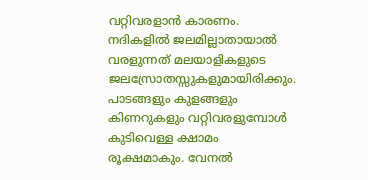വറ്റിവരളാന്‍ കാരണം. നദികളില്‍ ജലമില്ലാതായാല്‍ വരളുന്നത് മലയാളികളുടെ ജലസ്രോതസ്സുകളുമായിരിക്കും. പാടങ്ങളും കുളങ്ങളും കിണറുകളും വറ്റിവരളുമ്പോള്‍ കുടിവെള്ള ക്ഷാമം രൂക്ഷമാകും. വേനല്‍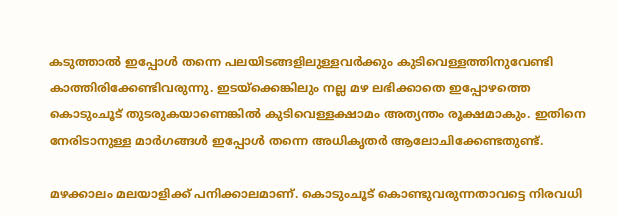കടുത്താല്‍ ഇപ്പോള്‍ തന്നെ പലയിടങ്ങളിലുള്ളവര്‍ക്കും കുടിവെള്ളത്തിനുവേണ്ടി കാത്തിരിക്കേണ്ടിവരുന്നു. ഇടയ്‌ക്കെങ്കിലും നല്ല മഴ ലഭിക്കാതെ ഇപ്പോഴത്തെ കൊടുംചൂട് തുടരുകയാണെങ്കില്‍ കുടിവെള്ളക്ഷാമം അത്യന്തം രൂക്ഷമാകും. ഇതിനെ നേരിടാനുള്ള മാര്‍ഗങ്ങള്‍ ഇപ്പോള്‍ തന്നെ അധികൃതര്‍ ആലോചിക്കേണ്ടതുണ്ട്.

മഴക്കാലം മലയാളിക്ക് പനിക്കാലമാണ്. കൊടുംചൂട് കൊണ്ടുവരുന്നതാവട്ടെ നിരവധി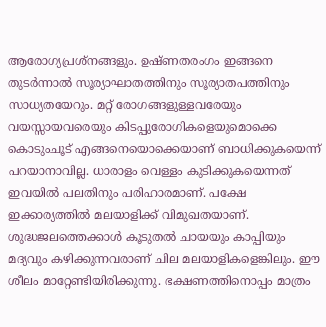ആരോഗ്യപ്രശ്‌നങ്ങളും. ഉഷ്ണതരംഗം ഇങ്ങനെ തുടര്‍ന്നാല്‍ സൂര്യാഘാതത്തിനും സൂര്യാതപത്തിനും സാധ്യതയേറും. മറ്റ് രോഗങ്ങളുള്ളവരേയും വയസ്സായവരെയും കിടപ്പുരോഗികളെയുമൊക്കെ കൊടുംചൂട് എങ്ങനെയൊക്കെയാണ് ബാധിക്കുകയെന്ന് പറയാനാവില്ല. ധാരാളം വെള്ളം കുടിക്കുകയെന്നത് ഇവയില്‍ പലതിനും പരിഹാരമാണ്. പക്ഷേ ഇക്കാര്യത്തില്‍ മലയാളിക്ക് വിമുഖതയാണ്. ശുദ്ധജലത്തെക്കാള്‍ കൂടുതല്‍ ചായയും കാപ്പിയും മദ്യവും കഴിക്കുന്നവരാണ് ചില മലയാളികളെങ്കിലും. ഈ ശീലം മാറ്റേണ്ടിയിരിക്കുന്നു. ഭക്ഷണത്തിനൊപ്പം മാത്രം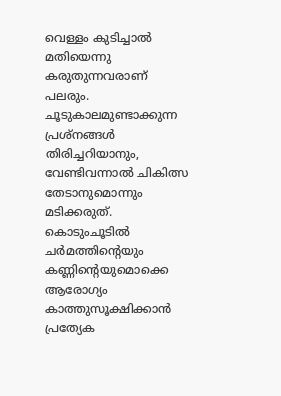വെള്ളം കുടിച്ചാല്‍ മതിയെന്നു കരുതുന്നവരാണ് പലരും. ചൂടുകാലമുണ്ടാക്കുന്ന പ്രശ്‌നങ്ങള്‍ തിരിച്ചറിയാനും, വേണ്ടിവന്നാല്‍ ചികിത്സ തേടാനുമൊന്നും മടിക്കരുത്. കൊടുംചൂടില്‍ ചര്‍മത്തിന്റെയും കണ്ണിന്റെയുമൊക്കെ ആരോഗ്യം കാത്തുസൂക്ഷിക്കാന്‍ പ്രത്യേക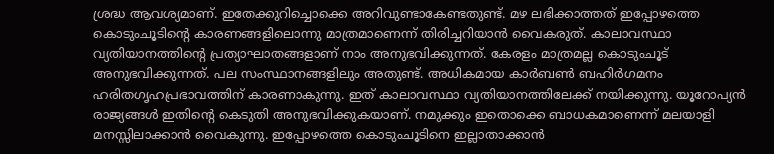ശ്രദ്ധ ആവശ്യമാണ്. ഇതേക്കുറിച്ചൊക്കെ അറിവുണ്ടാകേണ്ടതുണ്ട്. മഴ ലഭിക്കാത്തത് ഇപ്പോഴത്തെ കൊടുംചൂടിന്റെ കാരണങ്ങളിലൊന്നു മാത്രമാണെന്ന് തിരിച്ചറിയാന്‍ വൈകരുത്. കാലാവസ്ഥാ വ്യതിയാനത്തിന്റെ പ്രത്യാഘാതങ്ങളാണ് നാം അനുഭവിക്കുന്നത്. കേരളം മാത്രമല്ല കൊടുംചൂട് അനുഭവിക്കുന്നത്. പല സംസ്ഥാനങ്ങളിലും അതുണ്ട്. അധികമായ കാര്‍ബണ്‍ ബഹിര്‍ഗമനം ഹരിതഗൃഹപ്രഭാവത്തിന് കാരണാകുന്നു. ഇത് കാലാവസ്ഥാ വ്യതിയാനത്തിലേക്ക് നയിക്കുന്നു. യൂറോപ്യന്‍ രാജ്യങ്ങള്‍ ഇതിന്റെ കെടുതി അനുഭവിക്കുകയാണ്. നമുക്കും ഇതൊക്കെ ബാധകമാണെന്ന് മലയാളി മനസ്സിലാക്കാന്‍ വൈകുന്നു. ഇപ്പോഴത്തെ കൊടുംചൂടിനെ ഇല്ലാതാക്കാന്‍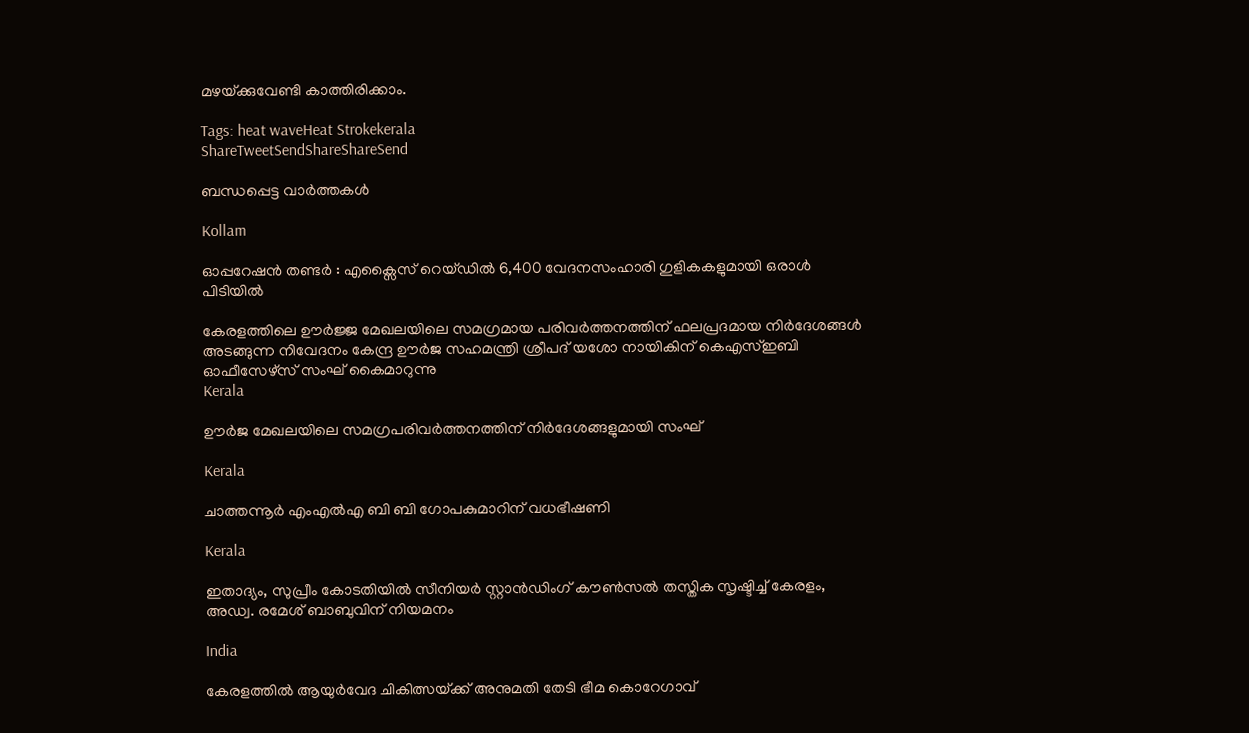മഴയ്‌ക്കുവേണ്ടി കാത്തിരിക്കാം.

Tags: heat waveHeat Strokekerala
ShareTweetSendShareShareSend

ബന്ധപ്പെട്ട വാര്‍ത്തകള്‍

Kollam

ഓപ്പറേഷൻ തണ്ടർ : എക്സൈസ് റെയ്ഡിൽ 6,400 വേദനസംഹാരി ഗുളികകളുമായി ഒരാള്‍ പിടിയില്‍

കേരളത്തിലെ ഊര്‍ജ്ജ മേഖലയിലെ സമഗ്രമായ പരിവര്‍ത്തനത്തിന് ഫലപ്രദമായ നിര്‍ദേശങ്ങള്‍ അടങ്ങുന്ന നിവേദനം കേന്ദ്ര ഊര്‍ജ സഹമന്ത്രി ശ്രീപദ് യശോ നായികിന് കെഎസ്ഇബി ഓഫീസേഴ്‌സ് സംഘ് കൈമാറുന്നു
Kerala

ഊര്‍ജ മേഖലയിലെ സമഗ്രപരിവര്‍ത്തനത്തിന് നിര്‍ദേശങ്ങളുമായി സംഘ്

Kerala

ചാത്തന്നൂര്‍ എംഎല്‍എ ബി ബി ഗോപകുമാറിന് വധഭീഷണി

Kerala

ഇതാദ്യം, സുപ്രീം കോടതിയില്‍ സീനിയര്‍ സ്റ്റാന്‍ഡിംഗ് കൗണ്‍സല്‍ തസ്തിക സൃഷ്ടിച്ച് കേരളം, അഡ്വ. രമേശ് ബാബുവിന് നിയമനം

India

കേരളത്തില്‍ ആയുര്‍വേദ ചികിത്സയ്‌ക്ക് അനുമതി തേടി ഭീമ കൊറേഗാവ്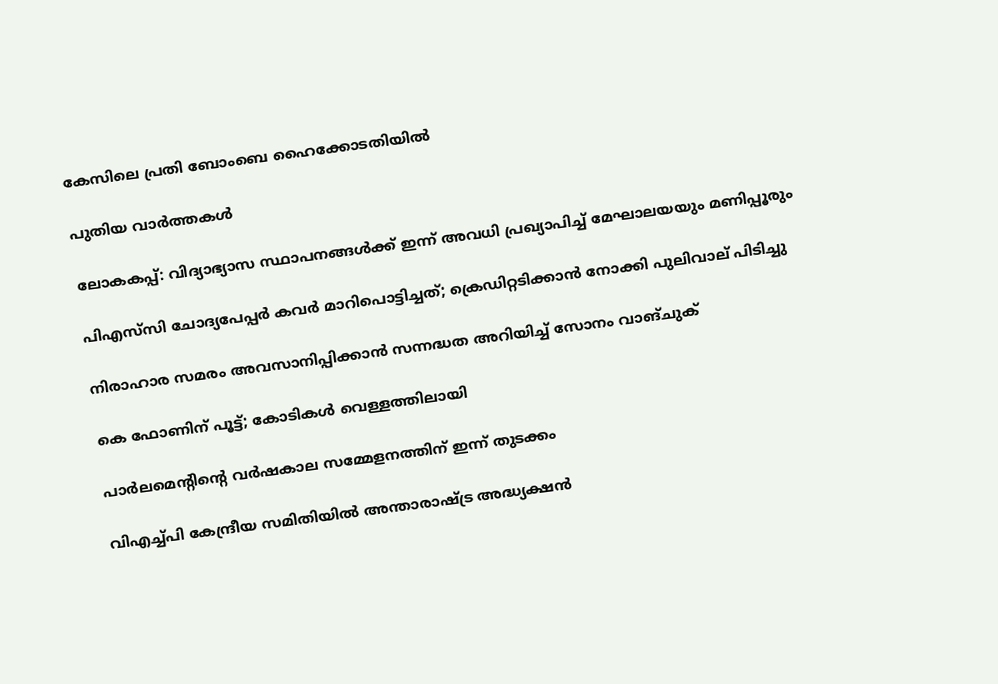കേസിലെ പ്രതി ബോംബെ ഹൈക്കോടതിയില്‍

പുതിയ വാര്‍ത്തകള്‍

ലോകകപ്പ്: വിദ്യാഭ്യാസ സ്ഥാപനങ്ങൾക്ക് ഇന്ന് അവധി പ്രഖ്യാപിച്ച് മേഘാലയയും മണിപ്പൂരും

പിഎസ്‌സി ചോദ്യപേപ്പര്‍ കവര്‍ മാറിപൊട്ടിച്ചത്; ക്രെഡിറ്റടിക്കാന്‍ നോക്കി പുലിവാല് പിടിച്ചു

നിരാഹാര സമരം അവസാനിപ്പിക്കാൻ സന്നദ്ധത അറിയിച്ച് സോനം വാങ്ചുക്

കെ ഫോണിന് പൂട്ട്; കോടികള്‍ വെള്ളത്തിലായി

പാര്‍ലമെന്റിന്റെ വര്‍ഷകാല സമ്മേളനത്തിന് ഇന്ന് തുടക്കം

വിഎച്ച്പി കേന്ദ്രീയ സമിതിയില്‍ അന്താരാഷ്ട്ര അദ്ധ്യക്ഷന്‍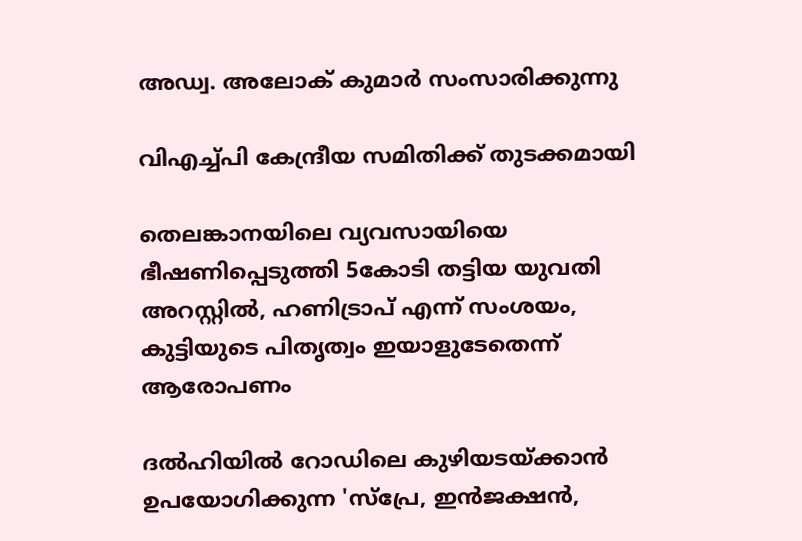അഡ്വ. അലോക് കുമാര്‍ സംസാരിക്കുന്നു

വിഎച്ച്പി കേന്ദ്രീയ സമിതിക്ക് തുടക്കമായി

തെലങ്കാനയിലെ വ്യവസായിയെ ഭീഷണിപ്പെടുത്തി 5കോടി തട്ടിയ യുവതി അറസ്റ്റിൽ, ഹണിട്രാപ് എന്ന് സംശയം, കുട്ടിയുടെ പിതൃത്വം ഇയാളുടേതെന്ന് ആരോപണം

ദല്‍ഹിയില്‍ റോഡിലെ കുഴിയടയ്ക്കാന്‍ ഉപയോഗിക്കുന്ന 'സ്പ്രേ, ഇന്‍ജക്ഷന്‍,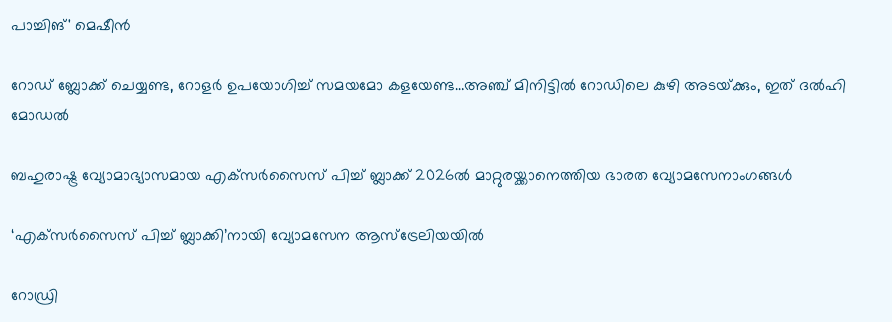പാച്ചിങ്' മെഷീന്‍

റോഡ് ബ്ലോക്ക് ചെയ്യണ്ട, റോളര്‍ ഉപയോഗിച്ച് സമയമോ കളയേണ്ട…അഞ്ച് മിനിട്ടില്‍ റോഡിലെ കുഴി അടയ്‌ക്കും, ഇത് ദല്‍ഹി മോഡല്‍

ബഹുരാഷ്ട്ര വ്യോമാഭ്യാസമായ എക്‌സര്‍സൈസ് പിച്ച് ബ്ലാക്ക് 2026ല്‍ മാറ്റുരയ്ക്കാനെത്തിയ ഭാരത വ്യോമസേനാംഗങ്ങള്‍

‘എക്‌സര്‍സൈസ് പിച്ച് ബ്ലാക്കി’നായി വ്യോമസേന ആസ്‌ട്രേലിയയില്‍

റോഡ്രി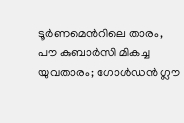ടൂർണമെന്‍റിലെ താരം, പൗ കുബാർസി മികച്ച യുവതാരം; ഗോൾഡൻ ഗ്ലൗ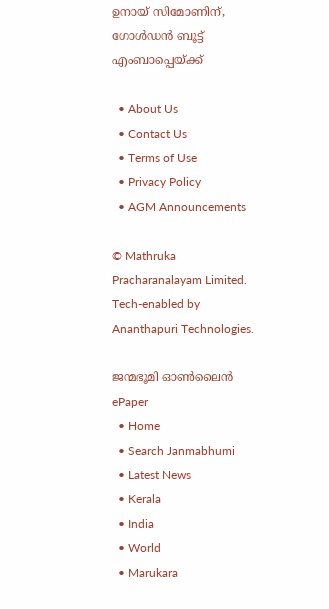ഉനായ് സിമോണിന്, ഗോൾഡൻ ബൂട്ട് എംബാപ്പെയ്‌ക്ക്

  • About Us
  • Contact Us
  • Terms of Use
  • Privacy Policy
  • AGM Announcements

© Mathruka Pracharanalayam Limited.
Tech-enabled by Ananthapuri Technologies.

ജന്മഭൂമി ഓണ്‍ലൈന്‍
ePaper
  • Home
  • Search Janmabhumi
  • Latest News
  • Kerala
  • India
  • World
  • Marukara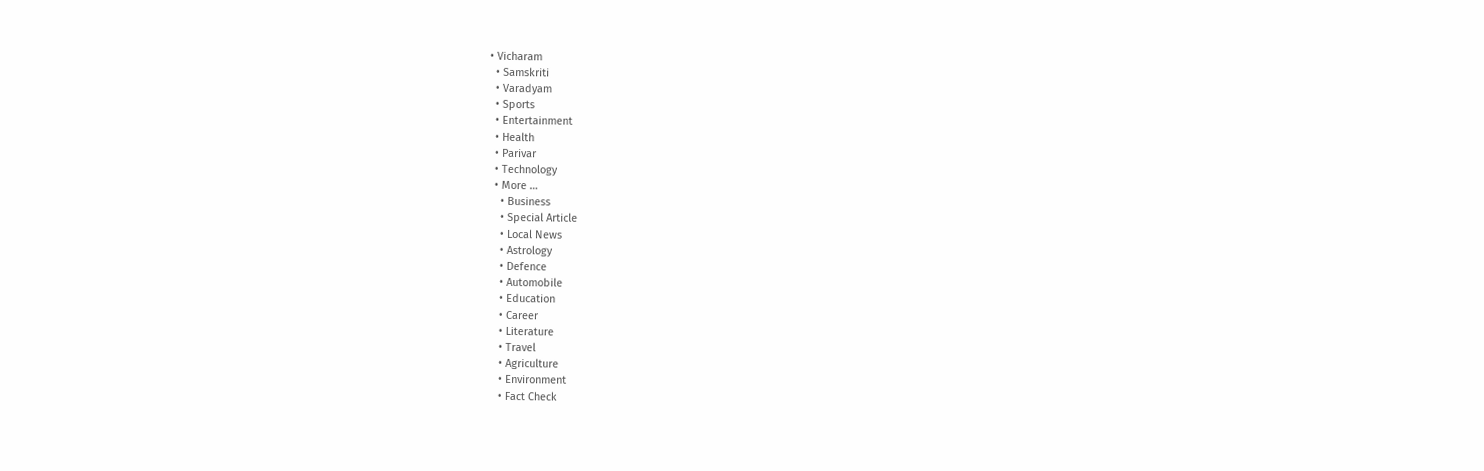• Vicharam
  • Samskriti
  • Varadyam
  • Sports
  • Entertainment
  • Health
  • Parivar
  • Technology
  • More …
    • Business
    • Special Article
    • Local News
    • Astrology
    • Defence
    • Automobile
    • Education
    • Career
    • Literature
    • Travel
    • Agriculture
    • Environment
    • Fact Check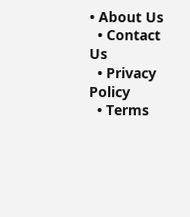• About Us
  • Contact Us
  • Privacy Policy
  • Terms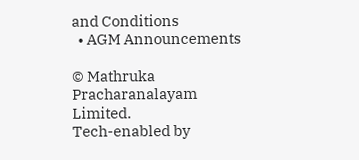and Conditions
  • AGM Announcements

© Mathruka Pracharanalayam Limited.
Tech-enabled by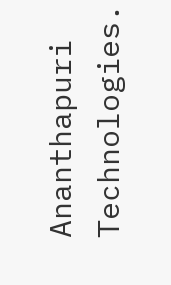Ananthapuri Technologies.